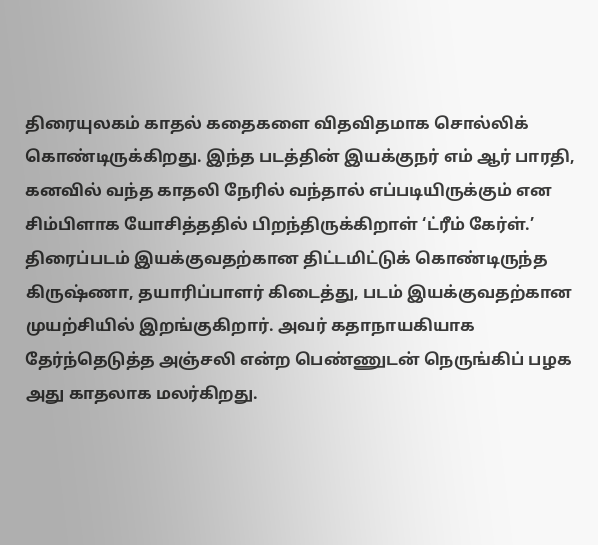திரையுலகம் காதல் கதைகளை விதவிதமாக சொல்லிக் கொண்டிருக்கிறது. இந்த படத்தின் இயக்குநர் எம் ஆர் பாரதி, கனவில் வந்த காதலி நேரில் வந்தால் எப்படியிருக்கும் என சிம்பிளாக யோசித்ததில் பிறந்திருக்கிறாள் ‘ட்ரீம் கேர்ள்.’
திரைப்படம் இயக்குவதற்கான திட்டமிட்டுக் கொண்டிருந்த கிருஷ்ணா, தயாரிப்பாளர் கிடைத்து, படம் இயக்குவதற்கான முயற்சியில் இறங்குகிறார். அவர் கதாநாயகியாக தேர்ந்தெடுத்த அஞ்சலி என்ற பெண்ணுடன் நெருங்கிப் பழக அது காதலாக மலர்கிறது.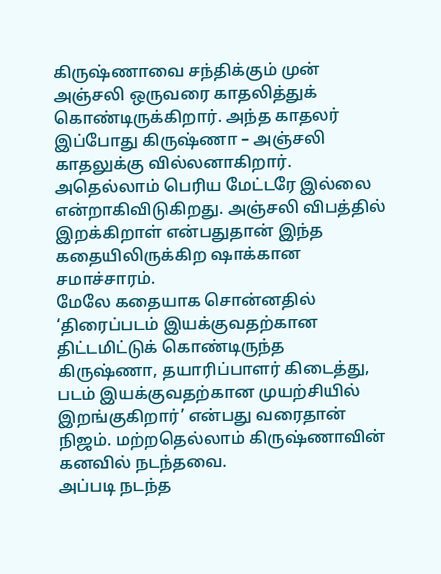கிருஷ்ணாவை சந்திக்கும் முன் அஞ்சலி ஒருவரை காதலித்துக் கொண்டிருக்கிறார். அந்த காதலர் இப்போது கிருஷ்ணா – அஞ்சலி காதலுக்கு வில்லனாகிறார். அதெல்லாம் பெரிய மேட்டரே இல்லை என்றாகிவிடுகிறது. அஞ்சலி விபத்தில் இறக்கிறாள் என்பதுதான் இந்த கதையிலிருக்கிற ஷாக்கான சமாச்சாரம்.
மேலே கதையாக சொன்னதில் ‘திரைப்படம் இயக்குவதற்கான திட்டமிட்டுக் கொண்டிருந்த கிருஷ்ணா, தயாரிப்பாளர் கிடைத்து, படம் இயக்குவதற்கான முயற்சியில் இறங்குகிறார்’ என்பது வரைதான் நிஜம். மற்றதெல்லாம் கிருஷ்ணாவின் கனவில் நடந்தவை.
அப்படி நடந்த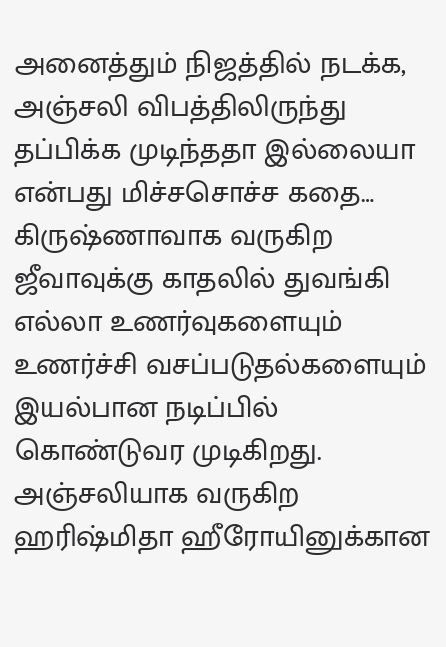அனைத்தும் நிஜத்தில் நடக்க, அஞ்சலி விபத்திலிருந்து தப்பிக்க முடிந்ததா இல்லையா என்பது மிச்சசொச்ச கதை…
கிருஷ்ணாவாக வருகிற ஜீவாவுக்கு காதலில் துவங்கி எல்லா உணர்வுகளையும் உணர்ச்சி வசப்படுதல்களையும் இயல்பான நடிப்பில் கொண்டுவர முடிகிறது.
அஞ்சலியாக வருகிற ஹரிஷ்மிதா ஹீரோயினுக்கான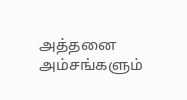அத்தனை அம்சங்களும்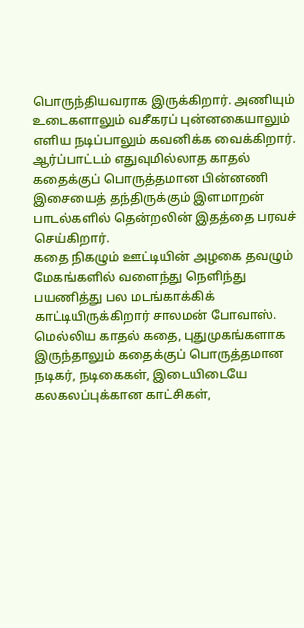பொருந்தியவராக இருக்கிறார். அணியும் உடைகளாலும் வசீகரப் புன்னகையாலும் எளிய நடிப்பாலும் கவனிக்க வைக்கிறார்.
ஆர்ப்பாட்டம் எதுவுமில்லாத காதல் கதைக்குப் பொருத்தமான பின்னணி இசையைத் தந்திருக்கும் இளமாறன் பாடல்களில் தென்றலின் இதத்தை பரவச் செய்கிறார்.
கதை நிகழும் ஊட்டியின் அழகை தவழும் மேகங்களில் வளைந்து நெளிந்து பயணித்து பல மடங்காக்கிக் காட்டியிருக்கிறார் சாலமன் போவாஸ்.
மெல்லிய காதல் கதை, புதுமுகங்களாக இருந்தாலும் கதைக்குப் பொருத்தமான நடிகர், நடிகைகள், இடையிடையே கலகலப்புக்கான காட்சிகள்,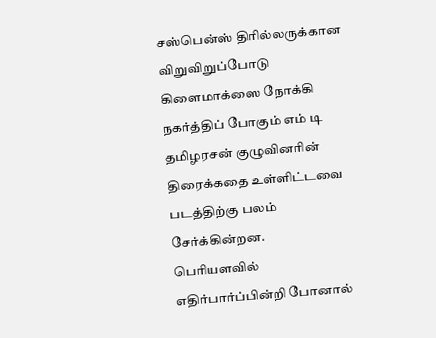சஸ்பென்ஸ் திரில்லருக்கான விறுவிறுப்போடு கிளைமாக்ஸை நோக்கி நகர்த்திப் போகும் எம் டி தமிழரசன் குழுவினரின் திரைக்கதை உள்ளிட்டவை படத்திற்கு பலம் சேர்க்கின்றன.
பெரியளவில் எதிர்பார்ப்பின்றி போனால்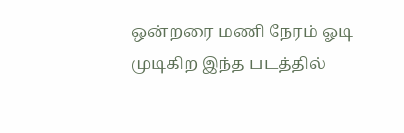ஒன்றரை மணி நேரம் ஓடி முடிகிற இந்த படத்தில்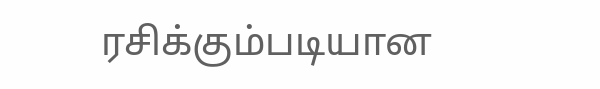ரசிக்கும்படியான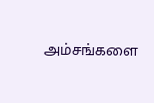அம்சங்களை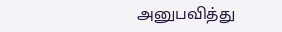அனுபவித்து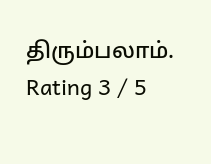திரும்பலாம்.
Rating 3 / 5